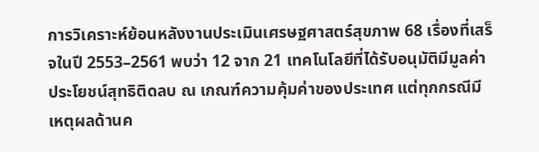การวิเคราะห์ย้อนหลังงานประเมินเศรษฐศาสตร์สุขภาพ 68 เรื่องที่เสร็จในปี 2553–2561 พบว่า 12 จาก 21 เทคโนโลยีที่ได้รับอนุมัติมีมูลค่าประโยชน์สุทธิติดลบ ณ เกณฑ์ความคุ้มค่าของประเทศ แต่ทุกกรณีมีเหตุผลด้านค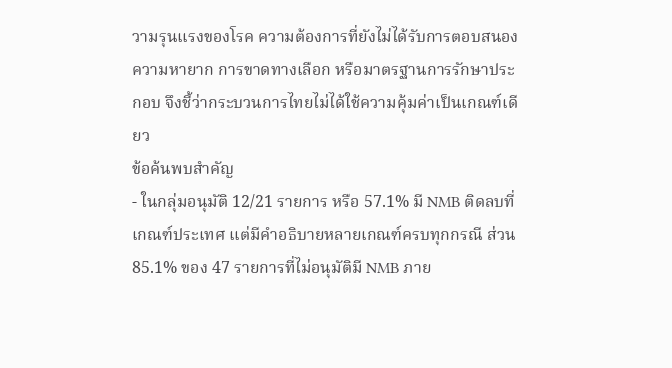วามรุนแรงของโรค ความต้องการที่ยังไม่ได้รับการตอบสนอง ความหายาก การขาดทางเลือก หรือมาตรฐานการรักษาประกอบ จึงชี้ว่ากระบวนการไทยไม่ได้ใช้ความคุ้มค่าเป็นเกณฑ์เดียว
ข้อค้นพบสำคัญ
- ในกลุ่มอนุมัติ 12/21 รายการ หรือ 57.1% มี NMB ติดลบที่เกณฑ์ประเทศ แต่มีคำอธิบายหลายเกณฑ์ครบทุกกรณี ส่วน 85.1% ของ 47 รายการที่ไม่อนุมัติมี NMB ภาย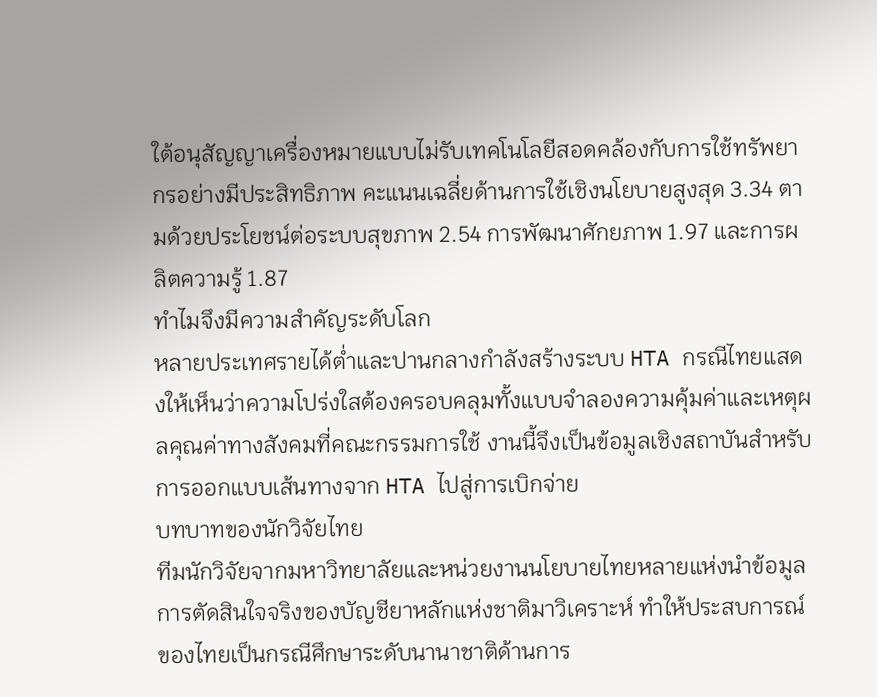ใต้อนุสัญญาเครื่องหมายแบบไม่รับเทคโนโลยีสอดคล้องกับการใช้ทรัพยากรอย่างมีประสิทธิภาพ คะแนนเฉลี่ยด้านการใช้เชิงนโยบายสูงสุด 3.34 ตามด้วยประโยชน์ต่อระบบสุขภาพ 2.54 การพัฒนาศักยภาพ 1.97 และการผลิตความรู้ 1.87
ทำไมจึงมีความสำคัญระดับโลก
หลายประเทศรายได้ต่ำและปานกลางกำลังสร้างระบบ HTA กรณีไทยแสดงให้เห็นว่าความโปร่งใสต้องครอบคลุมทั้งแบบจำลองความคุ้มค่าและเหตุผลคุณค่าทางสังคมที่คณะกรรมการใช้ งานนี้จึงเป็นข้อมูลเชิงสถาบันสำหรับการออกแบบเส้นทางจาก HTA ไปสู่การเบิกจ่าย
บทบาทของนักวิจัยไทย
ทีมนักวิจัยจากมหาวิทยาลัยและหน่วยงานนโยบายไทยหลายแห่งนำข้อมูลการตัดสินใจจริงของบัญชียาหลักแห่งชาติมาวิเคราะห์ ทำให้ประสบการณ์ของไทยเป็นกรณีศึกษาระดับนานาชาติด้านการ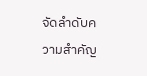จัดลำดับความสำคัญ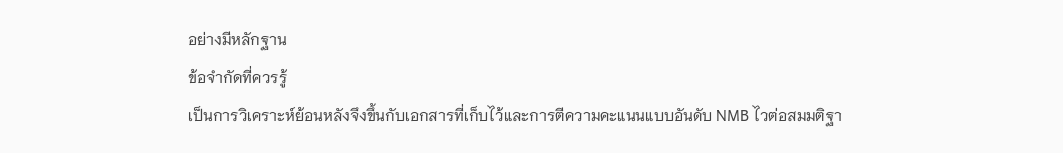อย่างมีหลักฐาน
ข้อจำกัดที่ควรรู้
เป็นการวิเคราะห์ย้อนหลังจึงขึ้นกับเอกสารที่เก็บไว้และการตีความคะแนนแบบอันดับ NMB ไวต่อสมมติฐา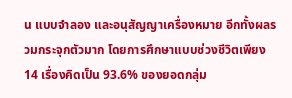น แบบจำลอง และอนุสัญญาเครื่องหมาย อีกทั้งผลรวมกระจุกตัวมาก โดยการศึกษาแบบช่วงชีวิตเพียง 14 เรื่องคิดเป็น 93.6% ของยอดกลุ่ม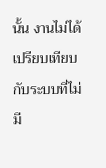นั้น งานไม่ได้เปรียบเทียบกับระบบที่ไม่มี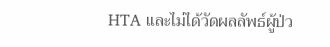HTA และไม่ได้วัดผลลัพธ์ผู้ป่ว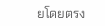ยโดยตรง